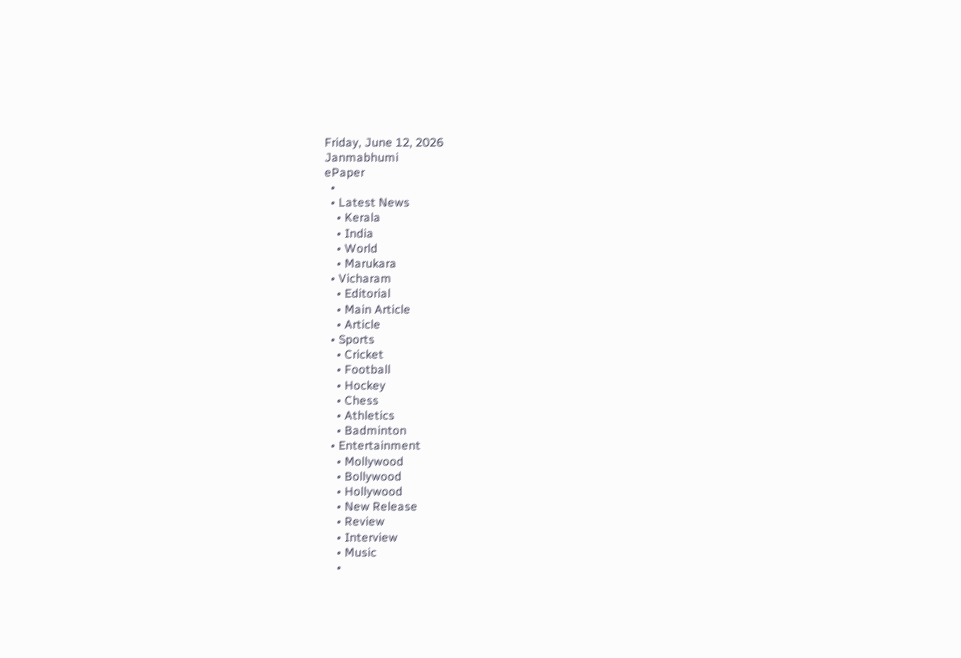Friday, June 12, 2026
Janmabhumi
ePaper
  •
  • Latest News
    • Kerala
    • India
    • World
    • Marukara
  • Vicharam
    • Editorial
    • Main Article
    • Article
  • Sports
    • Cricket
    • Football
    • Hockey
    • Chess
    • Athletics
    • Badminton
  • Entertainment
    • Mollywood
    • Bollywood
    • Hollywood
    • New Release
    • Review
    • Interview
    • Music
    •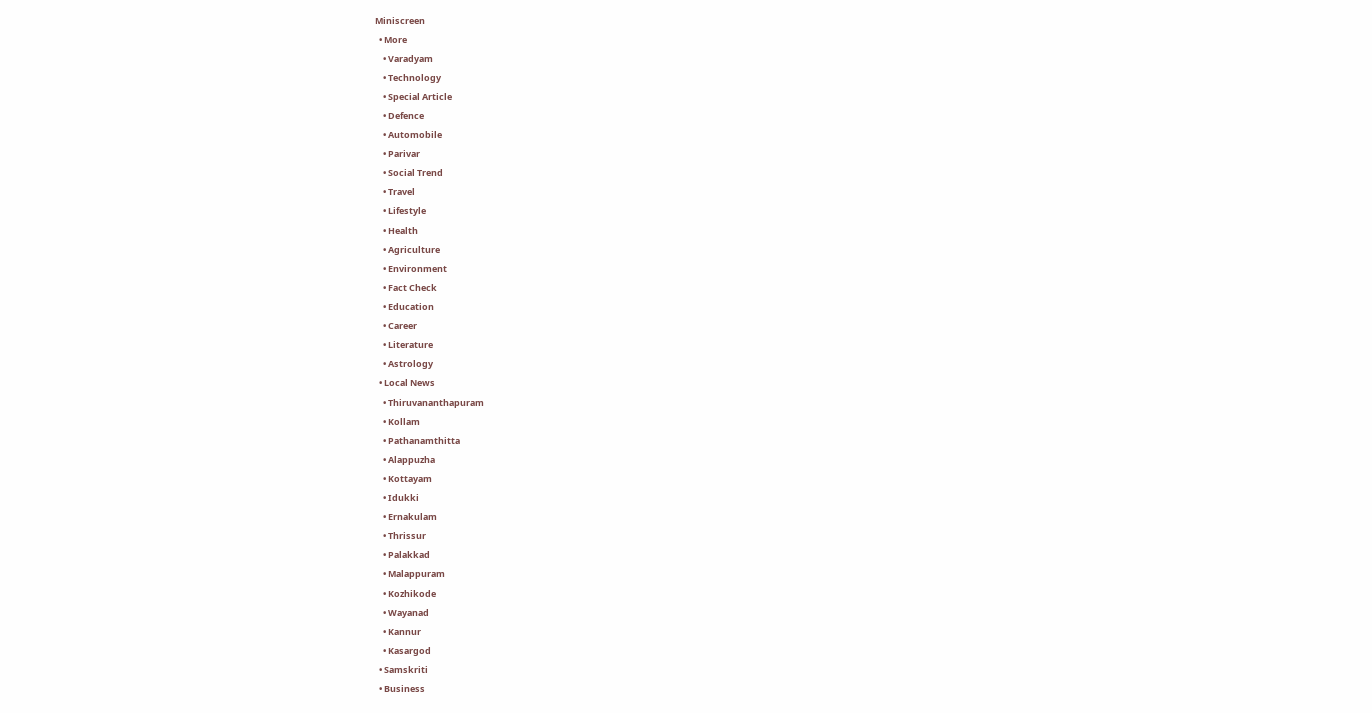Miniscreen
  • More
    • Varadyam
    • Technology
    • Special Article
    • Defence
    • Automobile
    • Parivar
    • Social Trend
    • Travel
    • Lifestyle
    • Health
    • Agriculture
    • Environment
    • Fact Check
    • Education
    • Career
    • Literature
    • Astrology
  • Local News
    • Thiruvananthapuram
    • Kollam
    • Pathanamthitta
    • Alappuzha
    • Kottayam
    • Idukki
    • Ernakulam
    • Thrissur
    • Palakkad
    • Malappuram
    • Kozhikode
    • Wayanad
    • Kannur
    • Kasargod
  • Samskriti
  • Business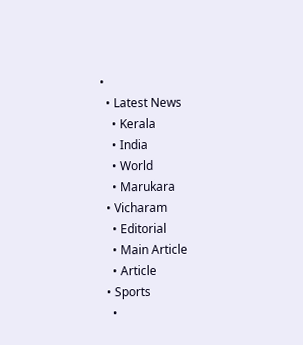•
  • Latest News
    • Kerala
    • India
    • World
    • Marukara
  • Vicharam
    • Editorial
    • Main Article
    • Article
  • Sports
    •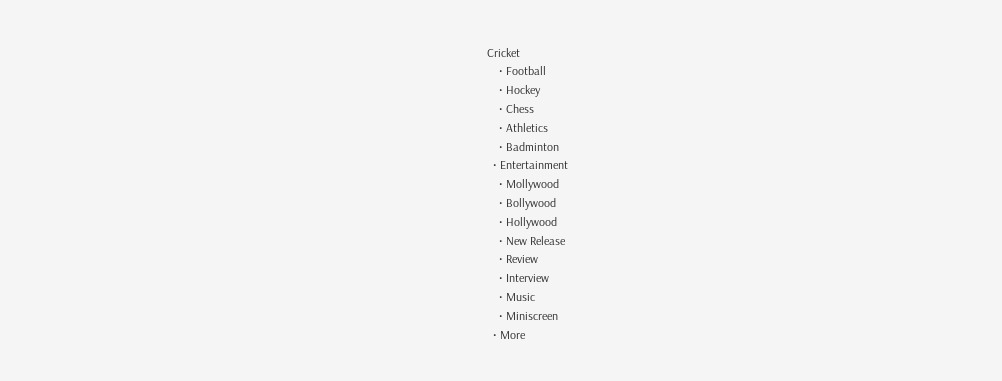Cricket
    • Football
    • Hockey
    • Chess
    • Athletics
    • Badminton
  • Entertainment
    • Mollywood
    • Bollywood
    • Hollywood
    • New Release
    • Review
    • Interview
    • Music
    • Miniscreen
  • More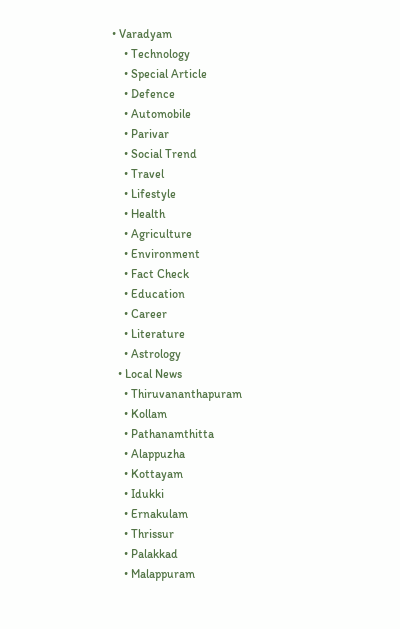• Varadyam
    • Technology
    • Special Article
    • Defence
    • Automobile
    • Parivar
    • Social Trend
    • Travel
    • Lifestyle
    • Health
    • Agriculture
    • Environment
    • Fact Check
    • Education
    • Career
    • Literature
    • Astrology
  • Local News
    • Thiruvananthapuram
    • Kollam
    • Pathanamthitta
    • Alappuzha
    • Kottayam
    • Idukki
    • Ernakulam
    • Thrissur
    • Palakkad
    • Malappuram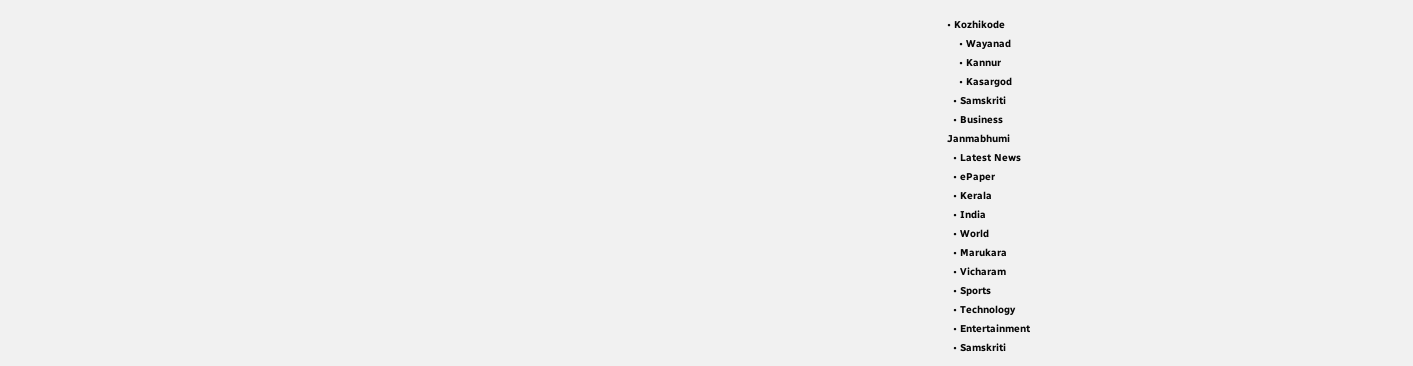• Kozhikode
    • Wayanad
    • Kannur
    • Kasargod
  • Samskriti
  • Business
Janmabhumi
  • Latest News
  • ePaper
  • Kerala
  • India
  • World
  • Marukara
  • Vicharam
  • Sports
  • Technology
  • Entertainment
  • Samskriti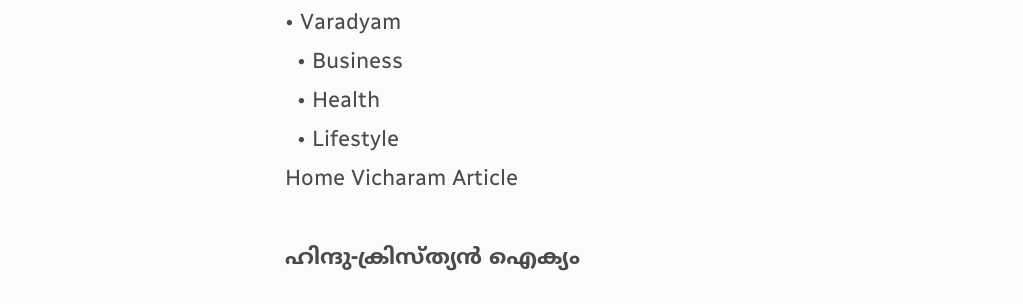• Varadyam
  • Business
  • Health
  • Lifestyle
Home Vicharam Article

ഹിന്ദു-ക്രിസ്ത്യന്‍ ഐക്യം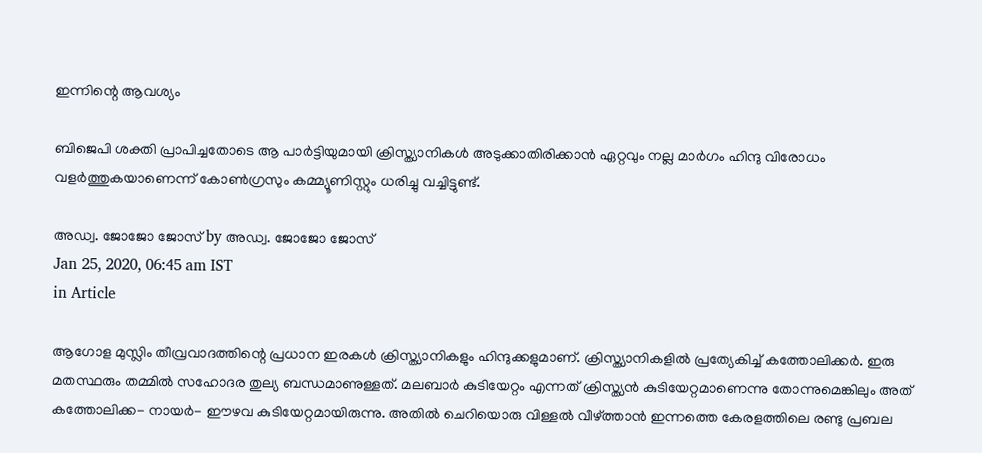ഇന്നിന്റെ ആവശ്യം

ബിജെപി ശക്തി പ്രാപിച്ചതോടെ ആ പാര്‍ട്ടിയുമായി ക്രിസ്ത്യാനികള്‍ അടുക്കാതിരിക്കാന്‍ ഏറ്റവും നല്ല മാര്‍ഗം ഹിന്ദു വിരോധം വളര്‍ത്തുകയാണെന്ന് കോണ്‍ഗ്രസും കമ്മ്യൂണിസ്റ്റും ധരിച്ചു വച്ചിട്ടുണ്ട്.

അഡ്വ. ജോജോ ജോസ് by അഡ്വ. ജോജോ ജോസ്
Jan 25, 2020, 06:45 am IST
in Article

ആഗോള മുസ്ലിം തീവ്രവാദത്തിന്റെ പ്രധാന ഇരകള്‍ ക്രിസ്ത്യാനികളും ഹിന്ദുക്കളുമാണ്. ക്രിസ്ത്യാനികളില്‍ പ്രത്യേകിച്ച് കത്തോലിക്കര്‍. ഇരു മതസ്ഥരും തമ്മില്‍ സഹോദര തുല്യ ബന്ധമാണുള്ളത്. മലബാര്‍ കുടിയേറ്റം എന്നത് ക്രിസ്ത്യന്‍ കുടിയേറ്റമാണെന്നു തോന്നുമെങ്കിലും അത് കത്തോലിക്ക- നായര്‍- ഈഴവ കുടിയേറ്റമായിരുന്നു. അതില്‍ ചെറിയൊരു വിള്ളല്‍ വീഴ്‌ത്താന്‍ ഇന്നത്തെ കേരളത്തിലെ രണ്ടു പ്രബല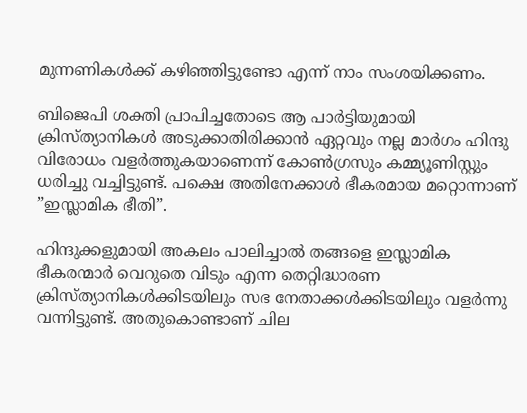മുന്നണികള്‍ക്ക് കഴിഞ്ഞിട്ടുണ്ടോ എന്ന് നാം സംശയിക്കണം.

ബിജെപി ശക്തി പ്രാപിച്ചതോടെ ആ പാര്‍ട്ടിയുമായി ക്രിസ്ത്യാനികള്‍ അടുക്കാതിരിക്കാന്‍ ഏറ്റവും നല്ല മാര്‍ഗം ഹിന്ദു വിരോധം വളര്‍ത്തുകയാണെന്ന് കോണ്‍ഗ്രസും കമ്മ്യൂണിസ്റ്റും ധരിച്ചു വച്ചിട്ടുണ്ട്. പക്ഷെ അതിനേക്കാള്‍ ഭീകരമായ മറ്റൊന്നാണ് ”ഇസ്ലാമിക ഭീതി”.

ഹിന്ദുക്കളുമായി അകലം പാലിച്ചാല്‍ തങ്ങളെ ഇസ്ലാമിക ഭീകരന്മാര്‍ വെറുതെ വിടും എന്ന തെറ്റിദ്ധാരണ ക്രിസ്ത്യാനികള്‍ക്കിടയിലും സഭ നേതാക്കള്‍ക്കിടയിലും വളര്‍ന്നു വന്നിട്ടുണ്ട്. അതുകൊണ്ടാണ് ചില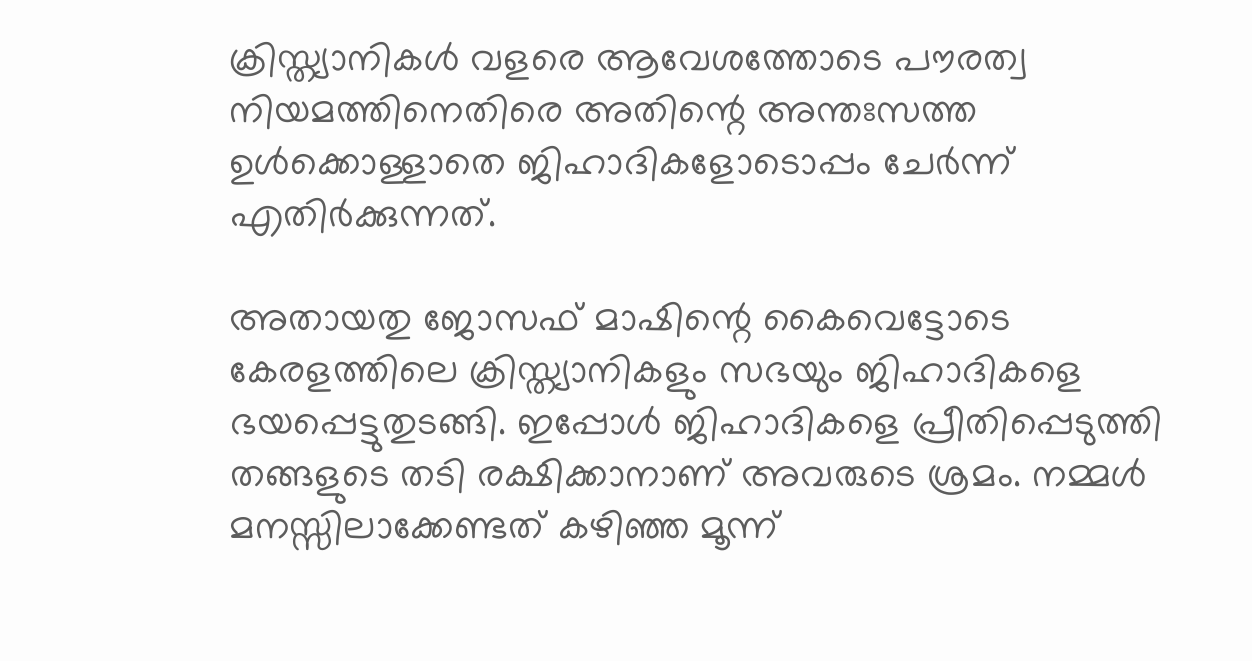ക്രിസ്ത്യാനികള്‍ വളരെ ആവേശത്തോടെ പൗരത്വ നിയമത്തിനെതിരെ അതിന്റെ അന്തഃസത്ത ഉള്‍ക്കൊള്ളാതെ ജിഹാദികളോടൊപ്പം ചേര്‍ന്ന് എതിര്‍ക്കുന്നത്.

അതായതു ജോസഫ് മാഷിന്റെ കൈവെട്ടോടെ കേരളത്തിലെ ക്രിസ്ത്യാനികളും സഭയും ജിഹാദികളെ ഭയപ്പെട്ടുതുടങ്ങി. ഇപ്പോള്‍ ജിഹാദികളെ പ്രീതിപ്പെടുത്തി തങ്ങളുടെ തടി രക്ഷിക്കാനാണ് അവരുടെ ശ്രമം. നമ്മള്‍ മനസ്സിലാക്കേണ്ടത് കഴിഞ്ഞ മൂന്ന്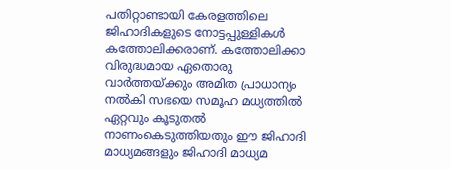പതിറ്റാണ്ടായി കേരളത്തിലെ ജിഹാദികളുടെ നോട്ടപ്പുള്ളികള്‍ കത്തോലിക്കരാണ്. കത്തോലിക്കാ വിരുദ്ധമായ ഏതൊരു വാര്‍ത്തയ്‌ക്കും അമിത പ്രാധാന്യം നല്‍കി സഭയെ സമൂഹ മധ്യത്തില്‍ ഏറ്റവും കൂടുതല്‍ നാണംകെടുത്തിയതും ഈ ജിഹാദി മാധ്യമങ്ങളും ജിഹാദി മാധ്യമ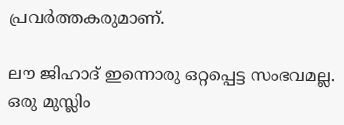പ്രവര്‍ത്തകരുമാണ്.

ലൗ ജിഹാദ് ഇന്നൊരു ഒറ്റപ്പെട്ട സംഭവമല്ല. ഒരു മുസ്ലിം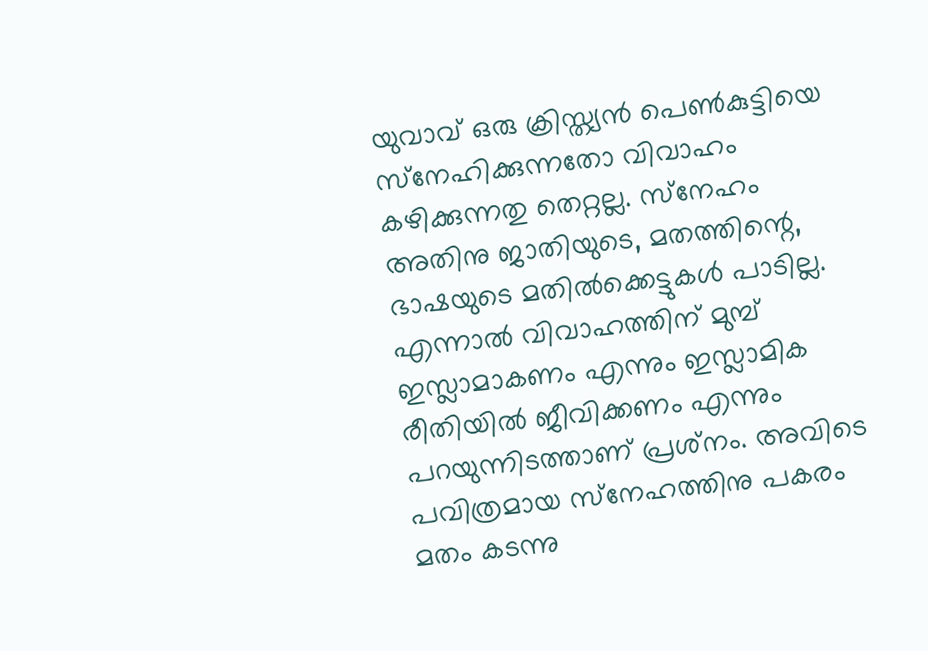യുവാവ് ഒരു ക്രിസ്ത്യന്‍ പെണ്‍കുട്ടിയെ സ്‌നേഹിക്കുന്നതോ വിവാഹം കഴിക്കുന്നതു തെറ്റല്ല. സ്‌നേഹം അതിനു ജാതിയുടെ, മതത്തിന്റെ, ഭാഷയുടെ മതില്‍ക്കെട്ടുകള്‍ പാടില്ല. എന്നാല്‍ വിവാഹത്തിന് മുമ്പ് ഇസ്ലാമാകണം എന്നും ഇസ്ലാമിക രീതിയില്‍ ജീവിക്കണം എന്നും പറയുന്നിടത്താണ് പ്രശ്‌നം. അവിടെ പവിത്രമായ സ്‌നേഹത്തിനു പകരം മതം കടന്നു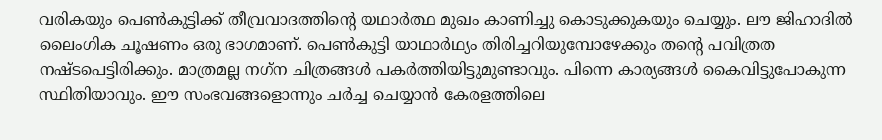വരികയും പെണ്‍കുട്ടിക്ക് തീവ്രവാദത്തിന്റെ യഥാര്‍ത്ഥ മുഖം കാണിച്ചു കൊടുക്കുകയും ചെയ്യും. ലൗ ജിഹാദില്‍ ലൈംഗിക ചൂഷണം ഒരു ഭാഗമാണ്. പെണ്‍കുട്ടി യാഥാര്‍ഥ്യം തിരിച്ചറിയുമ്പോഴേക്കും തന്റെ പവിത്രത നഷ്ടപെട്ടിരിക്കും. മാത്രമല്ല നഗ്‌ന ചിത്രങ്ങള്‍ പകര്‍ത്തിയിട്ടുമുണ്ടാവും. പിന്നെ കാര്യങ്ങള്‍ കൈവിട്ടുപോകുന്ന സ്ഥിതിയാവും. ഈ സംഭവങ്ങളൊന്നും ചര്‍ച്ച ചെയ്യാന്‍ കേരളത്തിലെ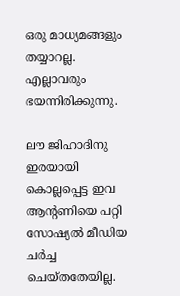ഒരു മാധ്യമങ്ങളും തയ്യാറല്ല. എല്ലാവരും ഭയന്നിരിക്കുന്നു.

ലൗ ജിഹാദിനു ഇരയായി കൊല്ലപ്പെട്ട ഇവ ആന്റണിയെ പറ്റി സോഷ്യല്‍ മീഡിയ ചര്‍ച്ച ചെയ്തതേയില്ല.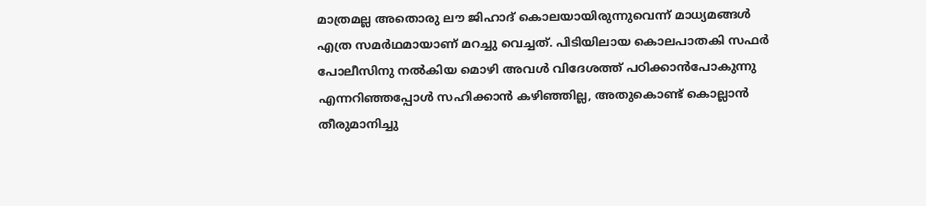മാത്രമല്ല അതൊരു ലൗ ജിഹാദ് കൊലയായിരുന്നുവെന്ന് മാധ്യമങ്ങള്‍ എത്ര സമര്‍ഥമായാണ് മറച്ചു വെച്ചത്. പിടിയിലായ കൊലപാതകി സഫര്‍ പോലീസിനു നല്‍കിയ മൊഴി അവള്‍ വിദേശത്ത് പഠിക്കാന്‍പോകുന്നു എന്നറിഞ്ഞപ്പോള്‍ സഹിക്കാന്‍ കഴിഞ്ഞില്ല, അതുകൊണ്ട് കൊല്ലാന്‍ തീരുമാനിച്ചു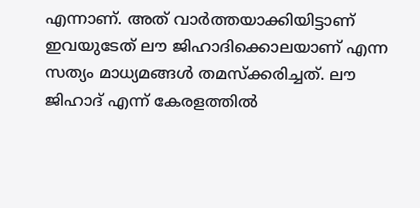എന്നാണ്. അത് വാര്‍ത്തയാക്കിയിട്ടാണ് ഇവയുടേത് ലൗ ജിഹാദിക്കൊലയാണ് എന്ന സത്യം മാധ്യമങ്ങള്‍ തമസ്‌ക്കരിച്ചത്. ലൗ ജിഹാദ് എന്ന് കേരളത്തില്‍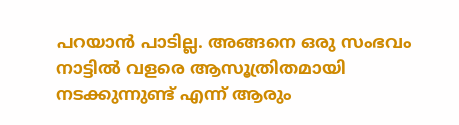പറയാന്‍ പാടില്ല. അങ്ങനെ ഒരു സംഭവം നാട്ടില്‍ വളരെ ആസൂത്രിതമായി നടക്കുന്നുണ്ട് എന്ന് ആരും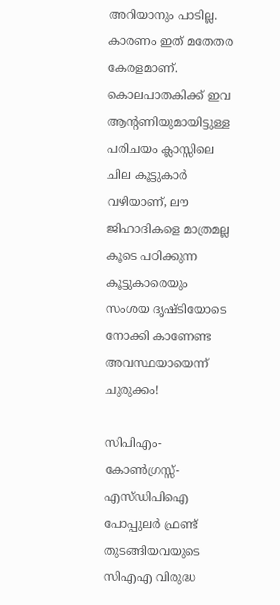അറിയാനും പാടില്ല. കാരണം ഇത് മതേതര കേരളമാണ്. കൊലപാതകിക്ക് ഇവ ആന്റണിയുമായിട്ടുള്ള പരിചയം ക്ലാസ്സിലെ ചില കൂട്ടുകാര്‍ വഴിയാണ്, ലൗ ജിഹാദികളെ മാത്രമല്ല കൂടെ പഠിക്കുന്ന കൂട്ടുകാരെയും സംശയ ദൃഷ്ടിയോടെ നോക്കി കാണേണ്ട അവസ്ഥയായെന്ന് ചുരുക്കം!

സിപിഎം-കോണ്‍ഗ്രസ്സ്-എസ്ഡിപിഐ പോപ്പുലര്‍ ഫ്രണ്ട് തുടങ്ങിയവയുടെ സിഎഎ വിരുദ്ധ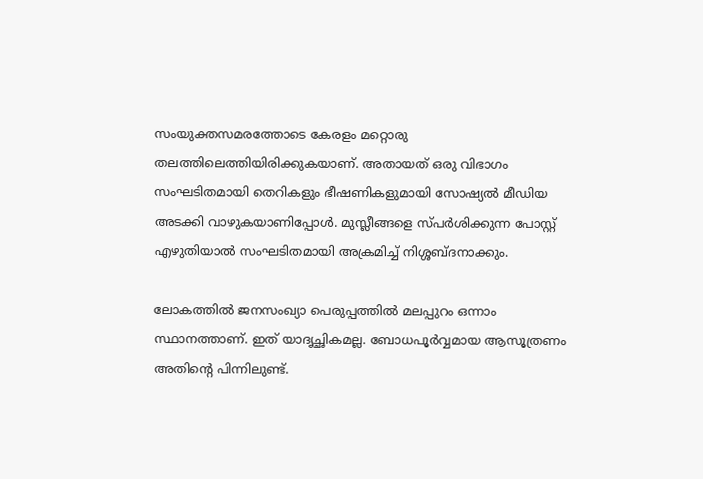സംയുക്തസമരത്തോടെ കേരളം മറ്റൊരു തലത്തിലെത്തിയിരിക്കുകയാണ്. അതായത് ഒരു വിഭാഗം സംഘടിതമായി തെറികളും ഭീഷണികളുമായി സോഷ്യല്‍ മീഡിയ അടക്കി വാഴുകയാണിപ്പോള്‍. മുസ്ലീങ്ങളെ സ്പര്‍ശിക്കുന്ന പോസ്റ്റ് എഴുതിയാല്‍ സംഘടിതമായി അക്രമിച്ച് നിശ്ശബ്ദനാക്കും.

ലോകത്തില്‍ ജനസംഖ്യാ പെരുപ്പത്തില്‍ മലപ്പുറം ഒന്നാം സ്ഥാനത്താണ്. ഇത് യാദൃച്ഛികമല്ല. ബോധപൂര്‍വ്വമായ ആസൂത്രണം അതിന്റെ പിന്നിലുണ്ട്.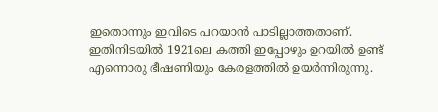ഇതൊന്നും ഇവിടെ പറയാന്‍ പാടില്ലാത്തതാണ്. ഇതിനിടയില്‍ 1921ലെ കത്തി ഇപ്പോഴും ഉറയില്‍ ഉണ്ട് എന്നൊരു ഭീഷണിയും കേരളത്തില്‍ ഉയര്‍ന്നിരുന്നു.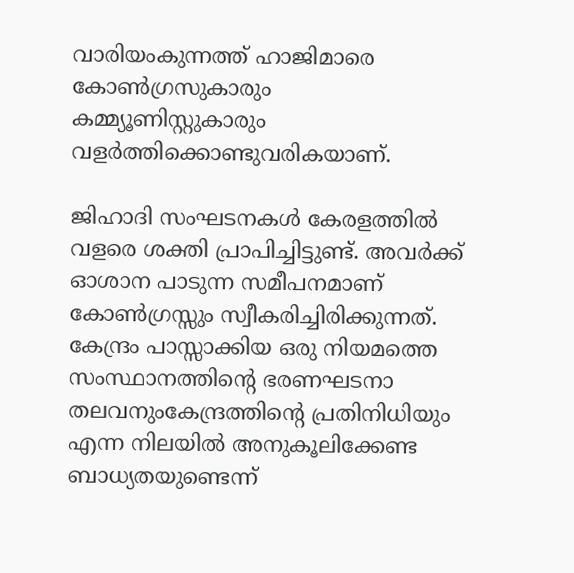വാരിയംകുന്നത്ത് ഹാജിമാരെ കോണ്‍ഗ്രസുകാരും കമ്മ്യൂണിസ്റ്റുകാരും വളര്‍ത്തിക്കൊണ്ടുവരികയാണ്.

ജിഹാദി സംഘടനകള്‍ കേരളത്തില്‍ വളരെ ശക്തി പ്രാപിച്ചിട്ടുണ്ട്. അവര്‍ക്ക് ഓശാന പാടുന്ന സമീപനമാണ് കോണ്‍ഗ്രസ്സും സ്വീകരിച്ചിരിക്കുന്നത്. കേന്ദ്രം പാസ്സാക്കിയ ഒരു നിയമത്തെ സംസ്ഥാനത്തിന്റെ ഭരണഘടനാ തലവനുംകേന്ദ്രത്തിന്റെ പ്രതിനിധിയും എന്ന നിലയില്‍ അനുകൂലിക്കേണ്ട ബാധ്യതയുണ്ടെന്ന്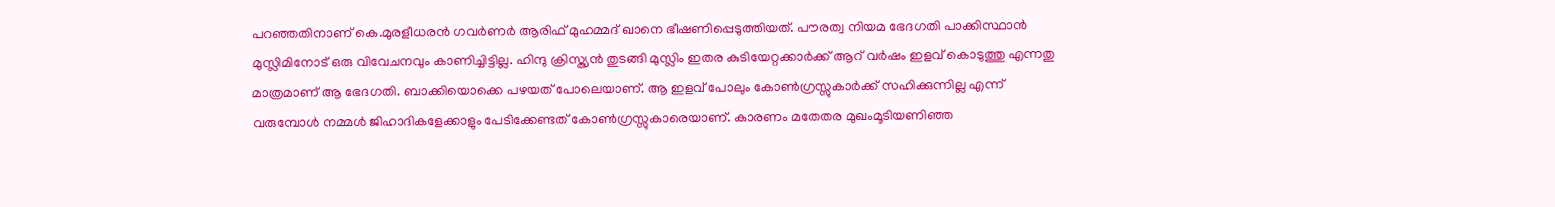പറഞ്ഞതിനാണ് കെ.മുരളീധരന്‍ ഗവര്‍ണര്‍ ആരിഫ് മുഹമ്മദ് ഖാനെ ഭീഷണിപ്പെടുത്തിയത്. പൗരത്വ നിയമ ഭേദഗതി പാക്കിസ്ഥാന്‍ മുസ്ലിമിനോട് ഒരു വിവേചനവും കാണിച്ചിട്ടില്ല. ഹിന്ദു ക്രിസ്ത്യന്‍ തുടങ്ങി മുസ്ലിം ഇതര കുടിയേറ്റക്കാര്‍ക്ക് ആറ് വര്‍ഷം ഇളവ് കൊടുത്തു എന്നതു മാത്രമാണ് ആ ഭേദഗതി. ബാക്കിയൊക്കെ പഴയത് പോലെയാണ്. ആ ഇളവ് പോലും കോണ്‍ഗ്രസ്സുകാര്‍ക്ക് സഹിക്കുന്നില്ല എന്ന് വരുമ്പോള്‍ നമ്മള്‍ ജിഹാദികളേക്കാളും പേടിക്കേണ്ടത് കോണ്‍ഗ്രസ്സുകാരെയാണ്. കാരണം മതേതര മുഖംമൂടിയണിഞ്ഞ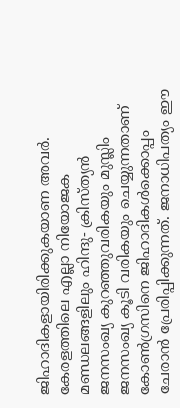ജിഹാദികളായിരിക്കുകയാണ അവര്‍. കേരളത്തിലെ എല്ലാ നിയോജക മണ്ഡലങ്ങളിലും ഹിന്ദു- ക്രിസ്ത്യന്‍ ജനസംഖ്യ കുറഞ്ഞുവരികയും മുസ്ലിം ജനസംഖ്യ കൂടി വരികയും ചെയ്യുന്നതാണ് കോണ്‍ഗ്രസിനെ ജിഹാദികള്‍ക്കൊപ്പം ചേരാന്‍ പ്രേരിപ്പിക്കുന്നത്. ജനാധിപത്യം ഈ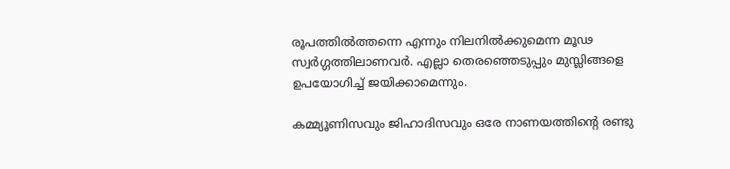രൂപത്തില്‍ത്തന്നെ എന്നും നിലനില്‍ക്കുമെന്ന മൂഢ സ്വര്‍ഗ്ഗത്തിലാണവര്‍. എല്ലാ തെരഞ്ഞെടുപ്പും മുസ്ലിങ്ങളെ ഉപയോഗിച്ച് ജയിക്കാമെന്നും.

കമ്മ്യൂണിസവും ജിഹാദിസവും ഒരേ നാണയത്തിന്റെ രണ്ടു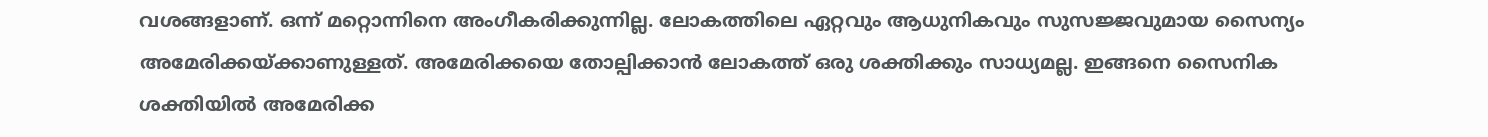വശങ്ങളാണ്. ഒന്ന് മറ്റൊന്നിനെ അംഗീകരിക്കുന്നില്ല. ലോകത്തിലെ ഏറ്റവും ആധുനികവും സുസജ്ജവുമായ സൈന്യം അമേരിക്കയ്‌ക്കാണുള്ളത്. അമേരിക്കയെ തോല്പിക്കാന്‍ ലോകത്ത് ഒരു ശക്തിക്കും സാധ്യമല്ല. ഇങ്ങനെ സൈനിക ശക്തിയില്‍ അമേരിക്ക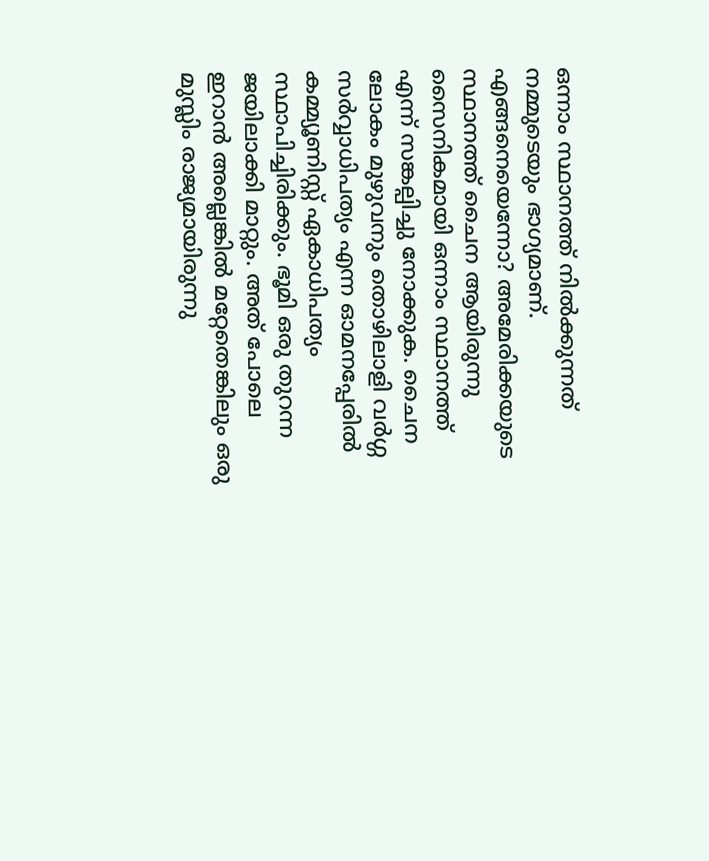ഒന്നാം സ്ഥാനത്ത് നില്‍ക്കുന്നത് നമ്മുടെയും ഭാഗ്യമാണ്. എങ്ങനെയെന്നോ? അമേരിക്കയുടെ സ്ഥാനത്ത് ചൈന ആയിരുന്നു സൈനികമായി ഒന്നാം സ്ഥാനത്ത് എന്ന് സങ്കല്പിച്ചു നോക്കുക. ചൈന ലോകം മുഴുവനും തൊഴിലാളി വര്‍ഗ്ഗ സര്‍വ്വാധിപത്യം എന്ന ഓമനപ്പേരില്‍ കമ്മ്യൂണിസ്റ്റ് ഏകാധിപത്യം സ്ഥാപിച്ചിരിക്കും. ഭൂമി ഒരു തുറന്ന ജയിലാക്കി മാറ്റും. അത് പോലെ ഇറാന്‍ അല്ലെങ്കില്‍ മറ്റേതെങ്കിലും ഒരു മുസ്ലിം രാജ്യമായിരുന്നു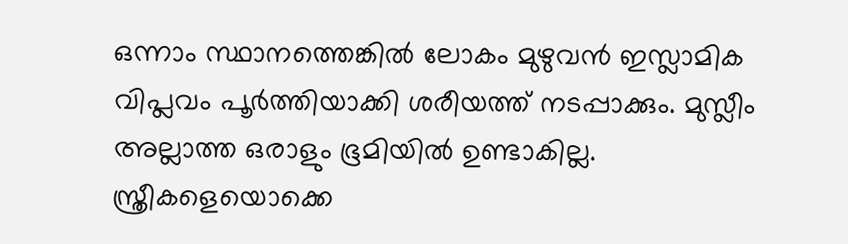ഒന്നാം സ്ഥാനത്തെങ്കില്‍ ലോകം മുഴുവന്‍ ഇസ്ലാമിക വിപ്ലവം പൂര്‍ത്തിയാക്കി ശരീയത്ത് നടപ്പാക്കും. മുസ്ലീം അല്ലാത്ത ഒരാളും ഭൂമിയില്‍ ഉണ്ടാകില്ല. സ്ത്രീകളെയൊക്കെ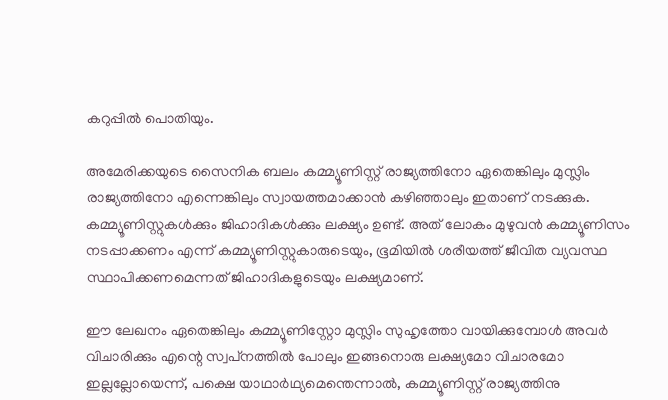കറുപ്പില്‍ പൊതിയും.

അമേരിക്കയുടെ സൈനിക ബലം കമ്മ്യൂണിസ്റ്റ് രാജ്യത്തിനോ ഏതെങ്കിലും മുസ്ലിം രാജ്യത്തിനോ എന്നെങ്കിലും സ്വായത്തമാക്കാന്‍ കഴിഞ്ഞാലും ഇതാണ് നടക്കുക. കമ്മ്യൂണിസ്റ്റുകള്‍ക്കും ജിഹാദികള്‍ക്കും ലക്ഷ്യം ഉണ്ട്. അത് ലോകം മുഴുവന്‍ കമ്മ്യൂണിസം നടപ്പാക്കണം എന്ന് കമ്മ്യൂണിസ്റ്റുകാരുടെയും, ഭൂമിയില്‍ ശരീയത്ത് ജീവിത വ്യവസ്ഥ സ്ഥാപിക്കണമെന്നത് ജിഹാദികളുടെയും ലക്ഷ്യമാണ്.

ഈ ലേഖനം ഏതെങ്കിലും കമ്മ്യൂണിസ്റ്റോ മുസ്ലിം സുഹൃത്തോ വായിക്കുമ്പോള്‍ അവര്‍ വിചാരിക്കും എന്റെ സ്വപ്‌നത്തില്‍ പോലും ഇങ്ങനൊരു ലക്ഷ്യമോ വിചാരമോ ഇല്ലല്ലോയെന്ന്, പക്ഷെ യാഥാര്‍ഥ്യമെന്തെന്നാല്‍, കമ്മ്യൂണിസ്റ്റ് രാജ്യത്തിനു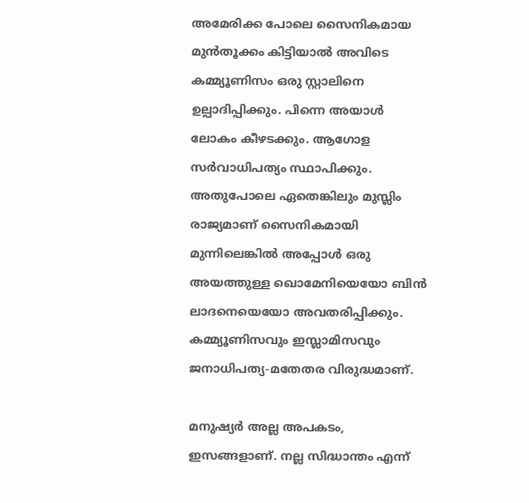അമേരിക്ക പോലെ സൈനികമായ മുന്‍തൂക്കം കിട്ടിയാല്‍ അവിടെ കമ്മ്യൂണിസം ഒരു സ്റ്റാലിനെ ഉല്പാദിപ്പിക്കും. പിന്നെ അയാള്‍ ലോകം കീഴടക്കും. ആഗോള സര്‍വാധിപത്യം സ്ഥാപിക്കും. അതുപോലെ ഏതെങ്കിലും മുസ്ലിം രാജ്യമാണ് സൈനികമായി മുന്നിലെങ്കില്‍ അപ്പോള്‍ ഒരു അയത്തുള്ള ഖൊമേനിയെയോ ബിന്‍ ലാദനെയെയോ അവതരിപ്പിക്കും. കമ്മ്യൂണിസവും ഇസ്ലാമിസവും ജനാധിപത്യ-മതേതര വിരുദ്ധമാണ്.

മനുഷ്യര്‍ അല്ല അപകടം, ഇസങ്ങളാണ്. നല്ല സിദ്ധാന്തം എന്ന്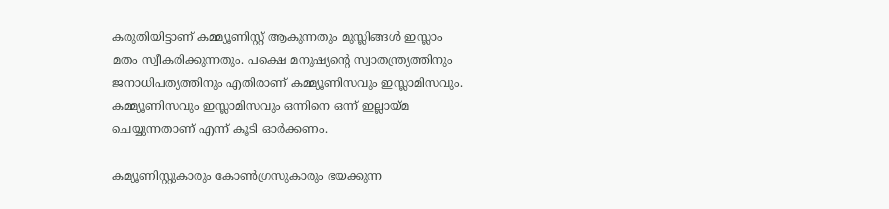കരുതിയിട്ടാണ് കമ്മ്യൂണിസ്റ്റ് ആകുന്നതും മുസ്ലിങ്ങള്‍ ഇസ്ലാം മതം സ്വീകരിക്കുന്നതും. പക്ഷെ മനുഷ്യന്റെ സ്വാതന്ത്ര്യത്തിനും ജനാധിപത്യത്തിനും എതിരാണ് കമ്മ്യൂണിസവും ഇസ്ലാമിസവും. കമ്മ്യൂണിസവും ഇസ്ലാമിസവും ഒന്നിനെ ഒന്ന് ഇല്ലായ്‌മ ചെയ്യുന്നതാണ് എന്ന് കൂടി ഓര്‍ക്കണം.

കമ്യൂണിസ്റ്റുകാരും കോണ്‍ഗ്രസുകാരും ഭയക്കുന്ന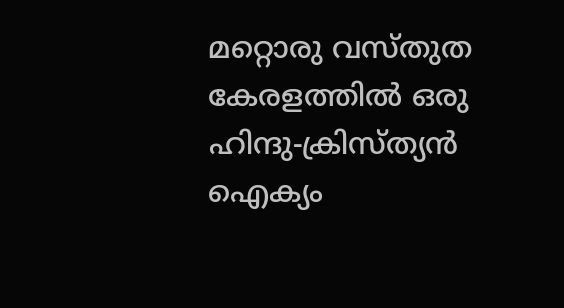മറ്റൊരു വസ്തുത കേരളത്തില്‍ ഒരു ഹിന്ദു-ക്രിസ്ത്യന്‍ ഐക്യം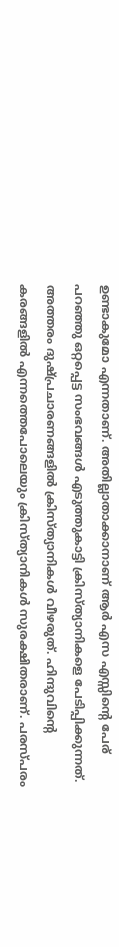ഉണ്ടാകുമോ എന്നതാണ്. അതില്ലാതാക്കാനാണ് ആര്‍ എസ എസ്സിന്റെ പേര് പറഞ്ഞു ഒറ്റപ്പെട്ട സംഭവങ്ങള്‍ എടുത്തുകാട്ടി ക്രിസ്ത്യാനികളെ പേടിപ്പിക്കുന്നത്. അത്തരം ദുഷ്പ്രചാരണങ്ങളില്‍ ക്രിസ്ത്യാനികള്‍ വീഴരുത്. ഹിന്ദുവിന്റെ കരങ്ങളില്‍ എന്നത്തെപോലെയും ക്രിസ്ത്യാനികള്‍ സുരക്ഷിതരാണ്. പരസ്പരം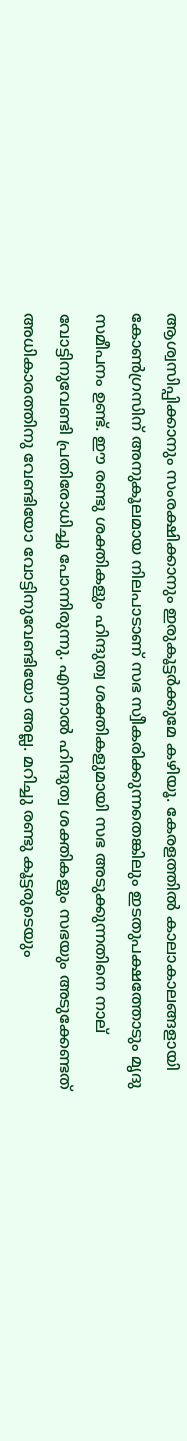ആശ്വസിപ്പിക്കാനും സംരക്ഷിക്കാനും ഇരുകൂട്ടര്‍ക്കുമേ കഴിയൂ. കേരളത്തില്‍ കാലാകാലങ്ങളായി കോണ്‍ഗ്രസിന് അനുകൂലമായ നിലപാടാണ് സഭ സ്വീകരിക്കുന്നതെങ്കിലും ഇടതുപക്ഷത്തോടും മൃദു സമീപനം ഉണ്ട്. ഈ രണ്ടു ശക്തികളും ഹിന്ദുത്വ ശക്തികളുമായി സഭ അടുക്കുന്നതിനെ നാല് വോട്ടിനുവേണ്ടി പ്രതിരോധിച്ചു പോന്നിരുന്നു. എന്നാല്‍ ഹിന്ദുത്വ ശക്തികളും സഭയും അടുക്കേണ്ടത് അധികാരത്തിനു വേണ്ടിയോ വോട്ടിനുവേണ്ടിയോ അല്ല. മറിച്ചു രണ്ടു കൂട്ടരുടെയും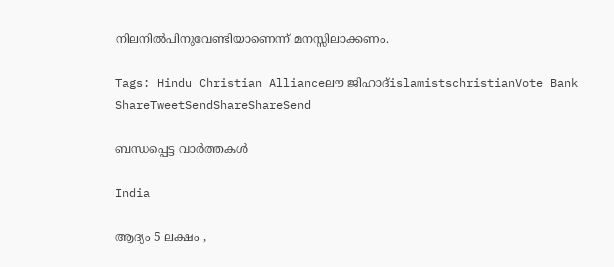നിലനില്‍പിനുവേണ്ടിയാണെന്ന് മനസ്സിലാക്കണം.

Tags: Hindu Christian Allianceലൗ ജിഹാദ്islamistschristianVote Bank
ShareTweetSendShareShareSend

ബന്ധപ്പെട്ട വാര്‍ത്തകള്‍

India

ആദ്യം 5 ലക്ഷം ,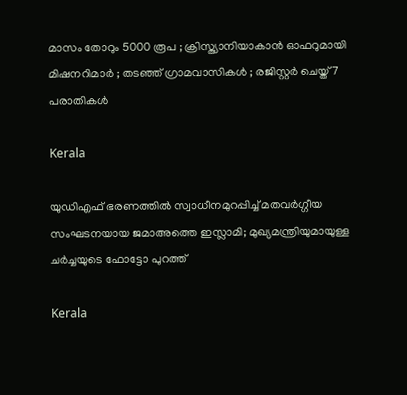മാസം തോറും 5000 രൂപ ; ക്രിസ്ത്യാനിയാകാൻ ഓഫറുമായി മിഷനറിമാർ ; തടഞ്ഞ് ഗ്രാമവാസികൾ ; രജിസ്റ്റർ ചെയ്ത് 7 പരാതികൾ

Kerala

യുഡിഎഫ് ഭരണത്തില്‍ സ്വാധീനമുറപ്പിച്ച് മതവര്‍ഗ്ഗീയ സംഘടനയായ ജമാഅത്തെ ഇസ്ലാമി; മുഖ്യമന്ത്രിയുമായുള്ള ചര്‍ച്ചയുടെ ഫോട്ടോ പുറത്ത്

Kerala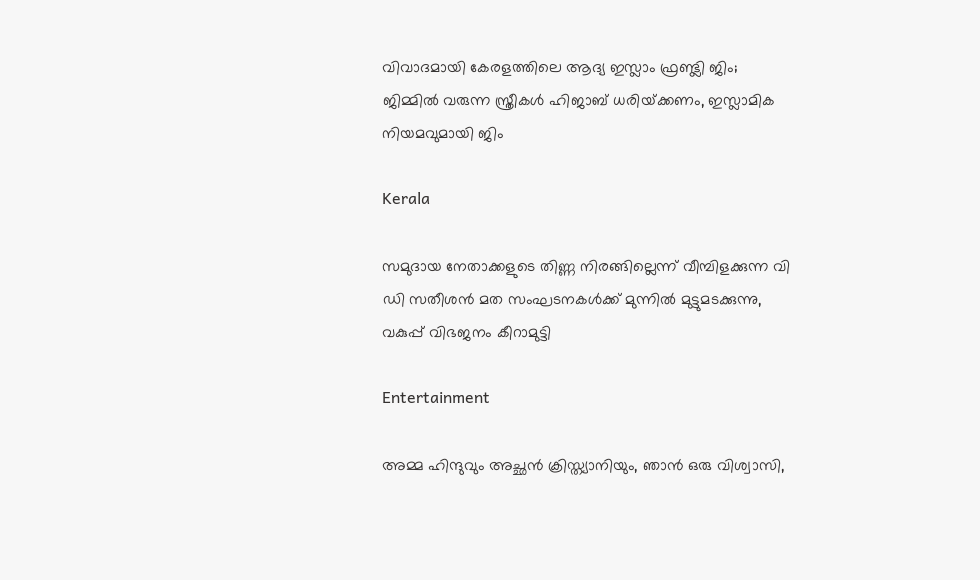വിവാദമായി കേരളത്തിലെ ആദ്യ ഇസ്ലാം ഫ്രണ്ട്ലി ജിം; ജിമ്മില്‍ വരുന്ന സ്ത്രീകള്‍ ഹിജാബ് ധരിയ്‌ക്കണം, ഇസ്ലാമിക നിയമവുമായി ജിം

Kerala

സമുദായ നേതാക്കളുടെ തിണ്ണ നിരങ്ങില്ലെന്ന് വീമ്പിളക്കുന്ന വി ഡി സതീശന്‍ മത സംഘടനകള്‍ക്ക് മുന്നില്‍ മുട്ടുമടക്കുന്നു, വകുപ്പ് വിഭജനം കീറാമുട്ടി

Entertainment

അമ്മ ഹിന്ദുവും അച്ഛൻ ക്രിസ്ത്യാനിയും, ഞാൻ ഒരു വിശ്വാസി,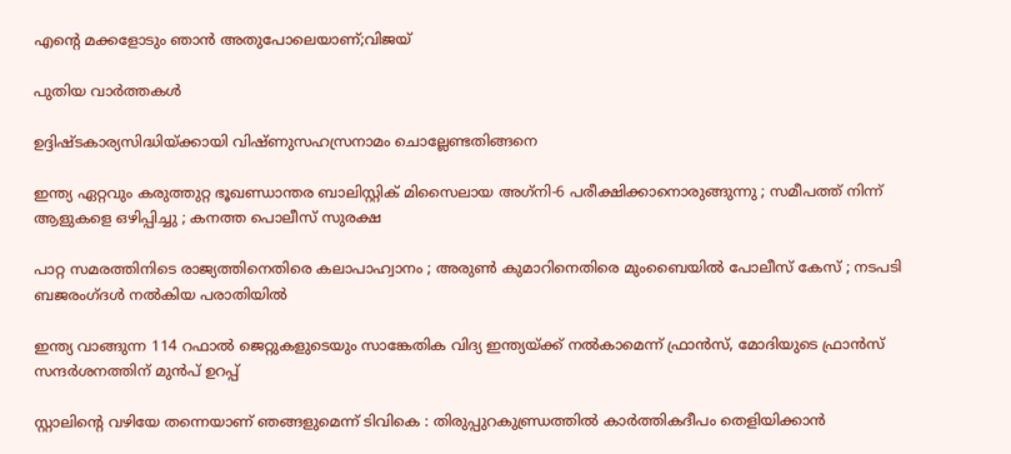എന്റെ മക്കളോടും ഞാൻ അതുപോലെയാണ്;വിജയ്

പുതിയ വാര്‍ത്തകള്‍

ഉദ്ദിഷ്ടകാര്യസിദ്ധിയ്‌ക്കായി വിഷ്ണുസഹസ്രനാമം ചൊല്ലേണ്ടതിങ്ങനെ

ഇന്ത്യ ഏറ്റവും കരുത്തുറ്റ ഭൂഖണ്ഡാന്തര ബാലിസ്റ്റിക് മിസൈലായ അഗ്‌നി-6 പരീക്ഷിക്കാനൊരുങ്ങുന്നു ; സമീപത്ത് നിന്ന് ആളുകളെ ഒഴിപ്പിച്ചു ; കനത്ത പൊലീസ് സുരക്ഷ

പാറ്റ സമരത്തിനിടെ രാജ്യത്തിനെതിരെ കലാപാഹ്വാനം ; അരുൺ കുമാറിനെതിരെ മുംബൈയിൽ പോലീസ് കേസ് ; നടപടി ബജരംഗ്ദൾ നൽകിയ പരാതിയിൽ

ഇന്ത്യ വാങ്ങുന്ന 114 റഫാല്‍ ജെറ്റുകളുടെയും സാങ്കേതിക വിദ്യ ഇന്ത്യയ്‌ക്ക് നല്‍‍കാമെന്ന് ഫ്രാന്‍സ്, മോദിയുടെ ഫ്രാന്‍സ് സന്ദര്‍ശനത്തിന് മുന്‍പ് ഉറപ്പ്

സ്റ്റാലിന്റെ വഴിയേ തന്നെയാണ് ഞങ്ങളുമെന്ന് ടിവികെ : തിരുപ്പുറകുണ്ഡ്രത്തിൽ കാർത്തികദീപം തെളിയിക്കാൻ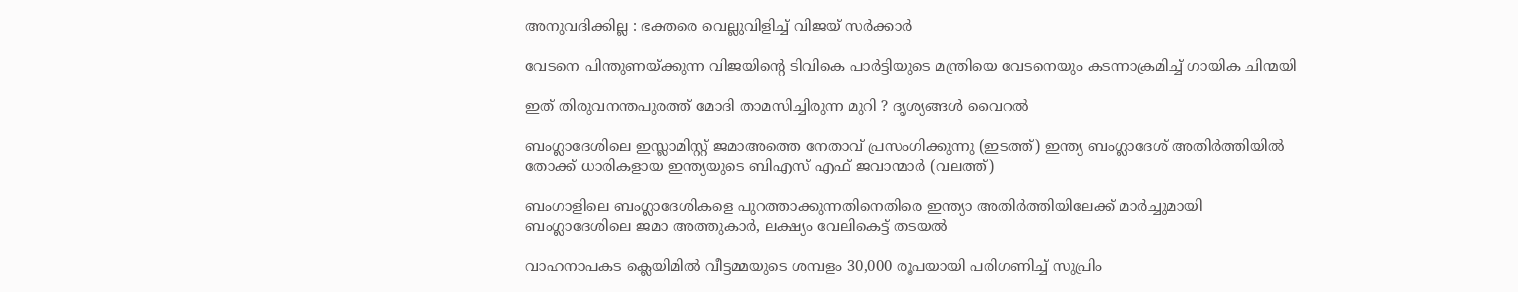അനുവദിക്കില്ല : ഭക്തരെ വെല്ലുവിളിച്ച് വിജയ് സർക്കാർ

വേടനെ പിന്തുണയ്‌ക്കുന്ന വിജയിന്റെ ടിവികെ പാര്‍ട്ടിയുടെ മന്ത്രിയെ വേടനെയും കടന്നാക്രമിച്ച് ഗായിക ചിന്മയി

ഇത് തിരുവനന്തപുരത്ത് മോദി താമസിച്ചിരുന്ന മുറി ? ദൃശ്യങ്ങൾ വൈറൽ

ബംഗ്ലാദേശിലെ ഇസ്ലാമിസ്റ്റ് ജമാഅത്തെ നേതാവ് പ്രസംഗിക്കുന്നു (ഇടത്ത്) ഇന്ത്യ ബംഗ്ലാദേശ് അതിര്‍ത്തിയില്‍ തോക്ക് ധാരികളായ ഇന്ത്യയുടെ ബിഎസ് എഫ് ജവാന്മാര്‍ (വലത്ത്)

ബംഗാളിലെ ബംഗ്ലാദേശികളെ പുറത്താക്കുന്നതിനെതിരെ ഇന്ത്യാ അതിര്‍ത്തിയിലേക്ക് മാര്‍ച്ചുമായി ബംഗ്ലാദേശിലെ ജമാ അത്തുകാര്‍, ലക്ഷ്യം വേലികെട്ട് തടയല്‍

വാഹനാപകട ക്ലെയിമില്‍ വീട്ടമ്മയുടെ ശമ്പളം 30,000 രൂപയായി പരിഗണിച്ച് സുപ്രിം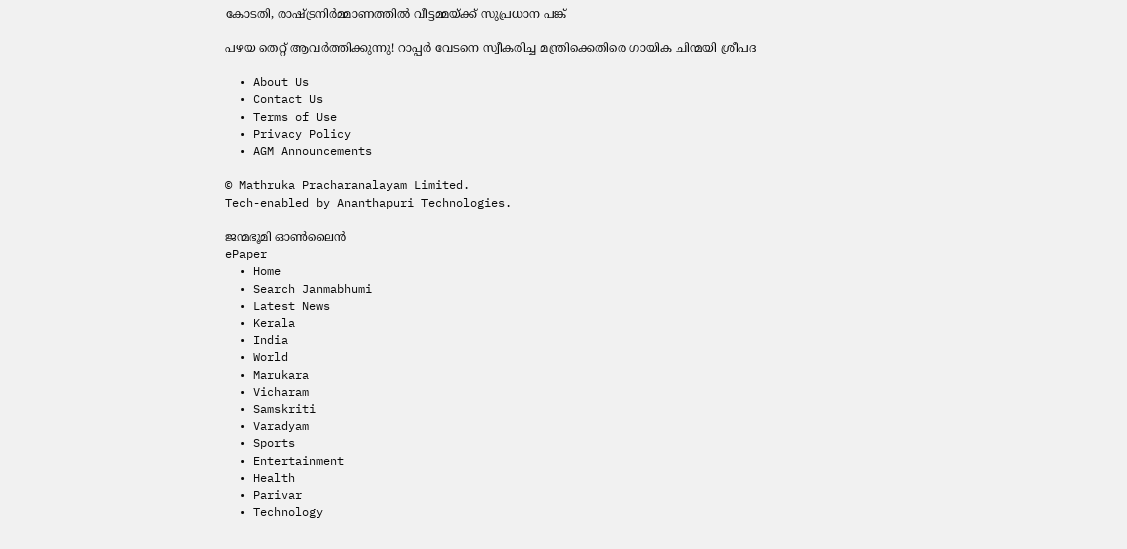കോടതി, രാഷ്‌ട്രനിര്‍മ്മാണത്തില്‍ വീട്ടമ്മയ്‌ക്ക് സുപ്രധാന പങ്ക്

പഴയ തെറ്റ് ആവര്‍ത്തിക്കുന്നു! റാപ്പര്‍ വേടനെ സ്വീകരിച്ച മന്ത്രിക്കെതിരെ ഗായിക ചിന്മയി ശ്രീപദ

  • About Us
  • Contact Us
  • Terms of Use
  • Privacy Policy
  • AGM Announcements

© Mathruka Pracharanalayam Limited.
Tech-enabled by Ananthapuri Technologies.

ജന്മഭൂമി ഓണ്‍ലൈന്‍
ePaper
  • Home
  • Search Janmabhumi
  • Latest News
  • Kerala
  • India
  • World
  • Marukara
  • Vicharam
  • Samskriti
  • Varadyam
  • Sports
  • Entertainment
  • Health
  • Parivar
  • Technology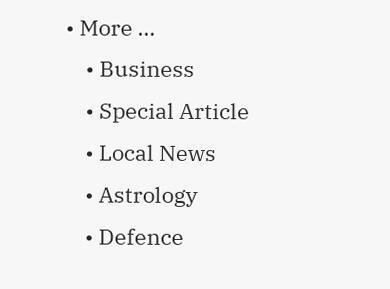• More …
    • Business
    • Special Article
    • Local News
    • Astrology
    • Defence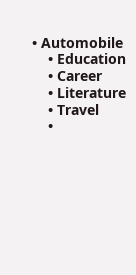• Automobile
    • Education
    • Career
    • Literature
    • Travel
    •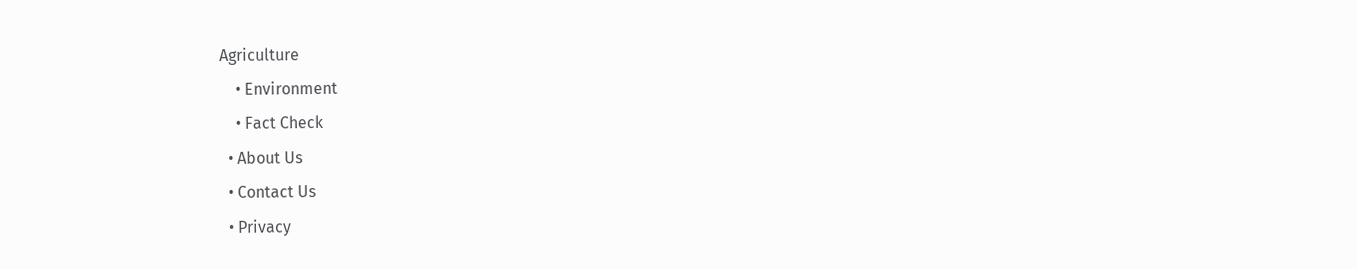Agriculture
    • Environment
    • Fact Check
  • About Us
  • Contact Us
  • Privacy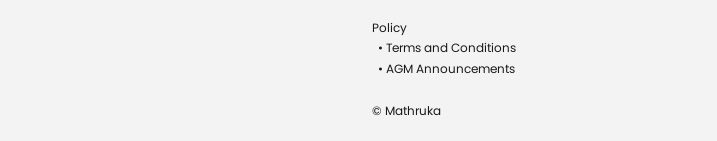Policy
  • Terms and Conditions
  • AGM Announcements

© Mathruka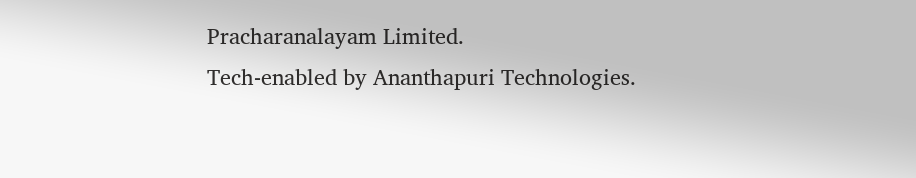Pracharanalayam Limited.
Tech-enabled by Ananthapuri Technologies.